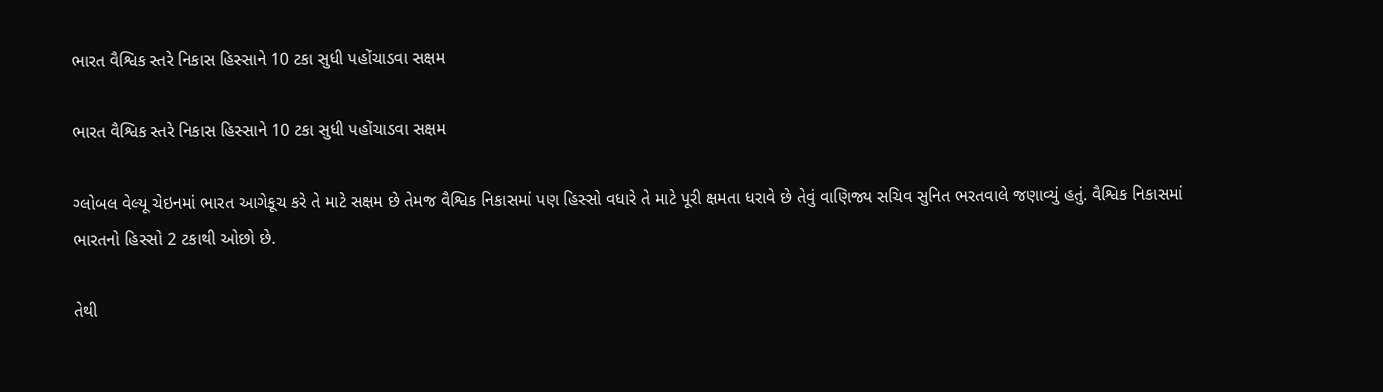ભારત વૈશ્વિક સ્તરે નિકાસ હિસ્સાને 10 ટકા સુધી પહોંચાડવા સક્ષમ

ભારત વૈશ્વિક સ્તરે નિકાસ હિસ્સાને 10 ટકા સુધી પહોંચાડવા સક્ષમ

ગ્લોબલ વેલ્યૂ ચેઇનમાં ભારત આગેકૂચ કરે તે માટે સક્ષમ છે તેમજ વૈશ્વિક નિકાસમાં પણ હિસ્સો વધારે તે માટે પૂરી ક્ષમતા ધરાવે છે તેવું વાણિજ્ય સચિવ સુનિત ભરતવાલે જણાવ્યું હતું. વૈશ્વિક નિકાસમાં ભારતનો હિસ્સો 2 ટકાથી ઓછો છે.

તેથી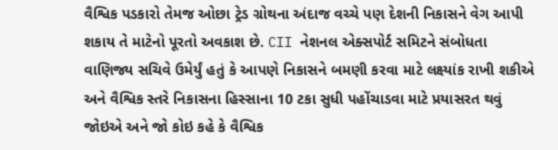વૈશ્વિક પડકારો તેમજ ઓછા ટ્રેડ ગ્રોથના અંદાજ વચ્ચે પણ દેશની નિકાસને વેગ આપી શકાય તે માટેનો પૂરતો અવકાશ છે. CII નેશનલ એક્સપોર્ટ સમિટને સંબોધતા વાણિજ્ય સચિવે ઉમેર્યું હતું કે આપણે નિકાસને બમણી કરવા માટે લક્ષ્યાંક રાખી શકીએ અને વૈશ્વિક સ્તરે નિકાસના હિસ્સાના 10 ટકા સુધી પહોંચાડવા માટે પ્રયાસરત થવું જોઇએ અને જો કોઇ કહે કે વૈશ્વિક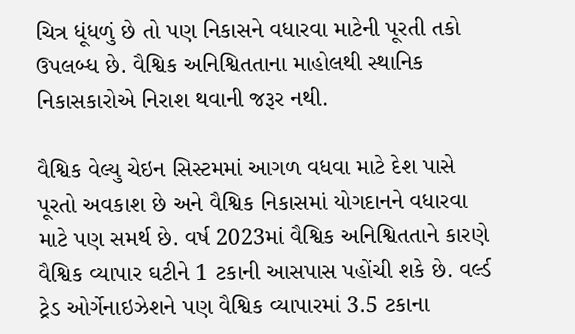ચિત્ર ધૂંધળું છે તો પણ નિકાસને વધારવા માટેની પૂરતી તકો ઉપલબ્ધ છે. વૈશ્વિક અનિશ્વિતતાના માહોલથી સ્થાનિક નિકાસકારોએ નિરાશ થવાની જરૂર નથી.

વૈશ્વિક વેલ્યુ ચેઇન સિસ્ટમમાં આગળ વધવા માટે દેશ પાસે પૂરતો અવકાશ છે અને વૈશ્વિક નિકાસમાં યોગદાનને વધારવા માટે પણ સમર્થ છે. વર્ષ 2023માં વૈશ્વિક અનિશ્વિતતાને કારણે વૈશ્વિક વ્યાપાર ઘટીને 1 ટકાની આસપાસ પહોંચી શકે છે. વર્લ્ડ ટ્રેડ ઓર્ગેનાઇઝેશને પણ વૈશ્વિક વ્યાપારમાં 3.5 ટકાના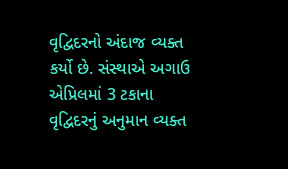વૃદ્વિદરનો અંદાજ વ્યક્ત કર્યો છે. સંસ્થાએ અગાઉ એપ્રિલમાં 3 ટકાના વૃદ્વિદરનું અનુમાન વ્યક્ત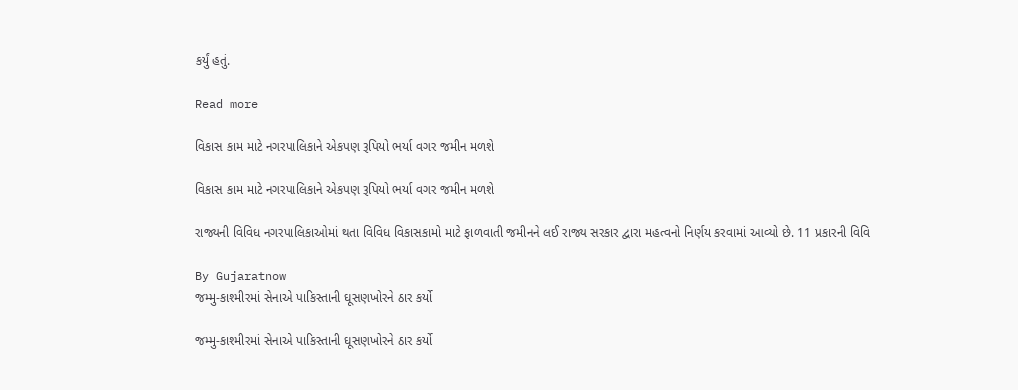કર્યું હતું.

Read more

વિકાસ કામ માટે નગરપાલિકાને એકપણ રૂપિયો ભર્યા વગર જમીન મળશે

વિકાસ કામ માટે નગરપાલિકાને એકપણ રૂપિયો ભર્યા વગર જમીન મળશે

રાજ્યની વિવિધ નગરપાલિકાઓમાં થતા વિવિધ વિકાસકામો માટે ફાળવાતી જમીનને લઈ રાજ્ય સરકાર દ્વારા મહત્વનો નિર્ણય કરવામાં આવ્યો છે. 11 પ્રકારની વિવિ

By Gujaratnow
જમ્મુ-કાશ્મીરમાં સેનાએ પાકિસ્તાની ઘૂસણખોરને ઠાર કર્યો

જમ્મુ-કાશ્મીરમાં સેનાએ પાકિસ્તાની ઘૂસણખોરને ઠાર કર્યો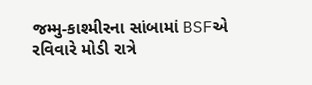જમ્મુ-કાશ્મીરના સાંબામાં BSFએ રવિવારે મોડી રાત્રે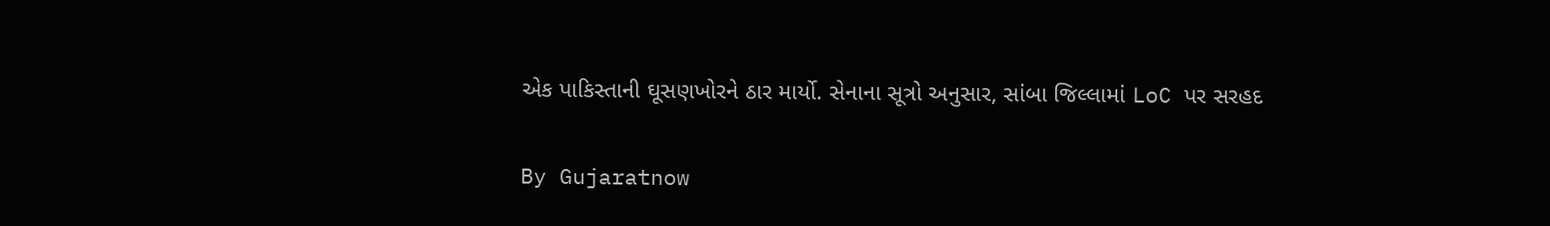એક પાકિસ્તાની ઘૂસણખોરને ઠાર માર્યો. સેનાના સૂત્રો અનુસાર, સાંબા જિલ્લામાં LoC પર સરહદ

By Gujaratnow